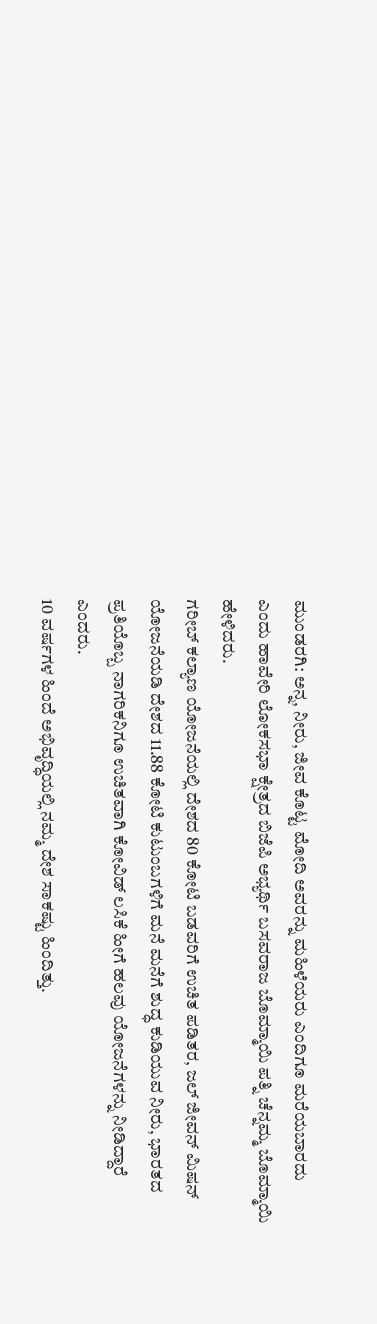ಮುಂಡರಗಿ: ಅನ್ನ, ನೀರು, ಜೀವ ಕೊಟ್ಟ ಮೋದಿ ಅವರನ್ನು ಮಹಿಳೆಯರು ಎಂದಿಗೂ ಮರೆಯಬಾರದು ಎಂದು ಹಾವೇರಿ ಲೋಕಸಭಾ ಕ್ಷೇತ್ರದ ಬಿಜೆಪಿ ಅಭ್ಯರ್ಥಿ ಬಸವರಾಜ ಬೊಮ್ಮಾಯಿ ಪತ್ನಿ ಚೆನ್ನಮ್ಮ ಬೊಮ್ಮಾಯಿ ಹೇಳಿದರು.
ಗರೀಬ್ ಕಲ್ಯಾಣ ಯೋಜನೆಯಲ್ಲಿ ದೇಶದ 80 ಕೋಟಿ ಬಡವರಿಗೆ ಉಚಿತ ಪಡಿತರ, ಜಲ್ ಜೀವನ್ ಮಿಷನ್ ಯೋಜನೆಯಡಿ ದೇಶದ 11.88 ಕೋಟಿ ಕುಟುಂಬಗಳಿಗೆ ಮನೆ ಮನೆಗೆ ಶುದ್ಧ ಕುಡಿಯುವ ನೀರು, ಭಾರತದ ಪ್ರತಿಯೊಬ್ಬ ನಾಗರಿಕನಿಗೂ ಉಚಿತವಾಗಿ ಕೋವಿಡ್ ಲಸಿಕೆ ಹೀಗೆ ಹಲವು ಯೋಜನೆಗಳನ್ನು ನೀಡಿದ್ದಾರೆ ಎಂದರು.
10 ವರ್ಷಗಳ ಹಿಂದೆ ಅಭಿವೃದ್ಧಿಯಲ್ಲಿ ನಮ್ಮ ದೇಶ ಸಾಕಷ್ಟು ಹಿಂದಿತ್ತು.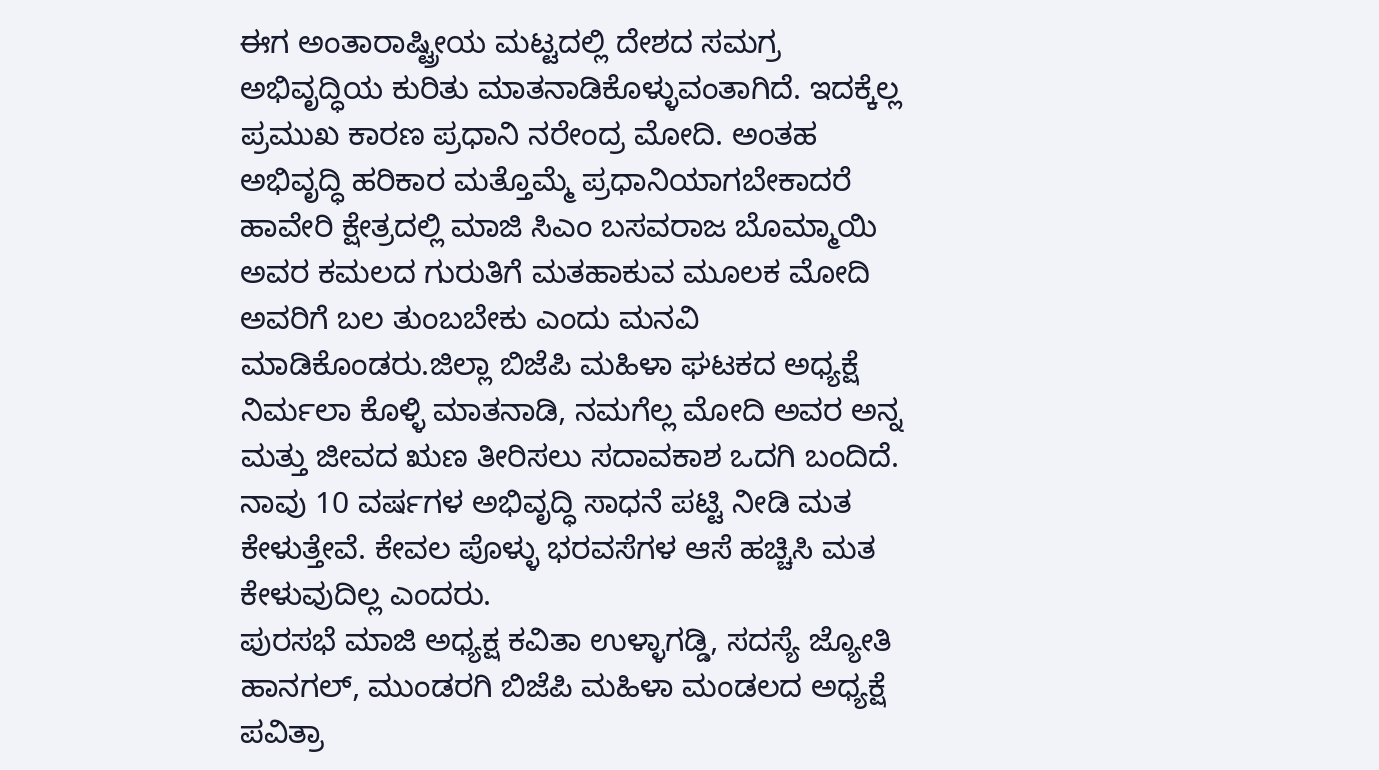ಈಗ ಅಂತಾರಾಷ್ಟ್ರೀಯ ಮಟ್ಟದಲ್ಲಿ ದೇಶದ ಸಮಗ್ರ ಅಭಿವೃದ್ಧಿಯ ಕುರಿತು ಮಾತನಾಡಿಕೊಳ್ಳುವಂತಾಗಿದೆ. ಇದಕ್ಕೆಲ್ಲ ಪ್ರಮುಖ ಕಾರಣ ಪ್ರಧಾನಿ ನರೇಂದ್ರ ಮೋದಿ. ಅಂತಹ ಅಭಿವೃದ್ಧಿ ಹರಿಕಾರ ಮತ್ತೊಮ್ಮೆ ಪ್ರಧಾನಿಯಾಗಬೇಕಾದರೆ ಹಾವೇರಿ ಕ್ಷೇತ್ರದಲ್ಲಿ ಮಾಜಿ ಸಿಎಂ ಬಸವರಾಜ ಬೊಮ್ಮಾಯಿ ಅವರ ಕಮಲದ ಗುರುತಿಗೆ ಮತಹಾಕುವ ಮೂಲಕ ಮೋದಿ ಅವರಿಗೆ ಬಲ ತುಂಬಬೇಕು ಎಂದು ಮನವಿ ಮಾಡಿಕೊಂಡರು.ಜಿಲ್ಲಾ ಬಿಜೆಪಿ ಮಹಿಳಾ ಘಟಕದ ಅಧ್ಯಕ್ಷೆ ನಿರ್ಮಲಾ ಕೊಳ್ಳಿ ಮಾತನಾಡಿ, ನಮಗೆಲ್ಲ ಮೋದಿ ಅವರ ಅನ್ನ ಮತ್ತು ಜೀವದ ಋಣ ತೀರಿಸಲು ಸದಾವಕಾಶ ಒದಗಿ ಬಂದಿದೆ. ನಾವು 10 ವರ್ಷಗಳ ಅಭಿವೃದ್ಧಿ ಸಾಧನೆ ಪಟ್ಟಿ ನೀಡಿ ಮತ ಕೇಳುತ್ತೇವೆ. ಕೇವಲ ಪೊಳ್ಳು ಭರವಸೆಗಳ ಆಸೆ ಹಚ್ಚಿಸಿ ಮತ ಕೇಳುವುದಿಲ್ಲ ಎಂದರು.
ಪುರಸಭೆ ಮಾಜಿ ಅಧ್ಯಕ್ಷ ಕವಿತಾ ಉಳ್ಳಾಗಡ್ಡಿ, ಸದಸ್ಯೆ ಜ್ಯೋತಿ ಹಾನಗಲ್, ಮುಂಡರಗಿ ಬಿಜೆಪಿ ಮಹಿಳಾ ಮಂಡಲದ ಅಧ್ಯಕ್ಷೆ ಪವಿತ್ರಾ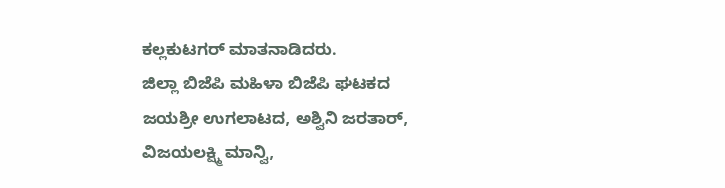ಕಲ್ಲಕುಟಗರ್ ಮಾತನಾಡಿದರು.
ಜಿಲ್ಲಾ ಬಿಜೆಪಿ ಮಹಿಳಾ ಬಿಜೆಪಿ ಘಟಕದ ಜಯಶ್ರೀ ಉಗಲಾಟದ, ಅಶ್ವಿನಿ ಜರತಾರ್, ವಿಜಯಲಕ್ಷ್ಮಿ ಮಾನ್ವಿ,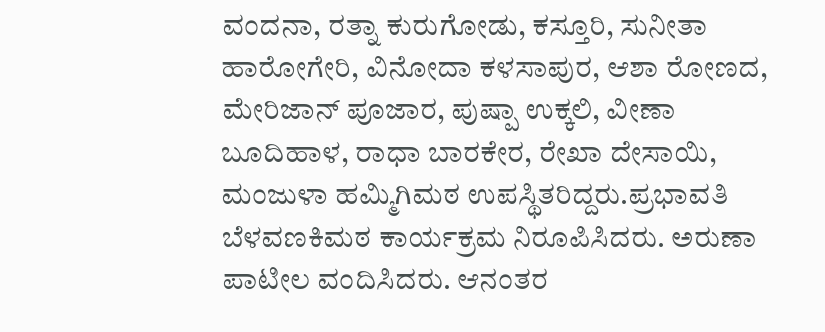ವಂದನಾ, ರತ್ನಾ ಕುರುಗೋಡು, ಕಸ್ತೂರಿ, ಸುನೀತಾ ಹಾರೋಗೇರಿ, ವಿನೋದಾ ಕಳಸಾಪುರ, ಆಶಾ ರೋಣದ, ಮೇರಿಜಾನ್ ಪೂಜಾರ, ಪುಷ್ಪಾ ಉಕ್ಕಲಿ, ವೀಣಾ ಬೂದಿಹಾಳ, ರಾಧಾ ಬಾರಕೇರ, ರೇಖಾ ದೇಸಾಯಿ, ಮಂಜುಳಾ ಹಮ್ಮಿಗಿಮಠ ಉಪಸ್ಥಿತರಿದ್ದರು.ಪ್ರಭಾವತಿ ಬೆಳವಣಕಿಮಠ ಕಾರ್ಯಕ್ರಮ ನಿರೂಪಿಸಿದರು. ಅರುಣಾ ಪಾಟೀಲ ವಂದಿಸಿದರು. ಆನಂತರ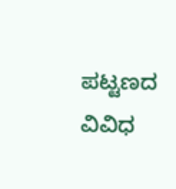ಪಟ್ಟಣದ ವಿವಿಧ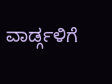ವಾರ್ಡ್ಗಳಿಗೆ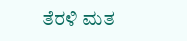ತೆರಳಿ ಮತ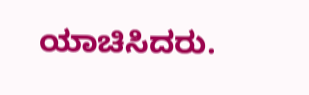ಯಾಚಿಸಿದರು.